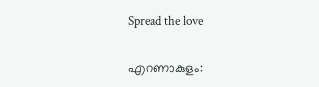Spread the love

എറണാകുളം: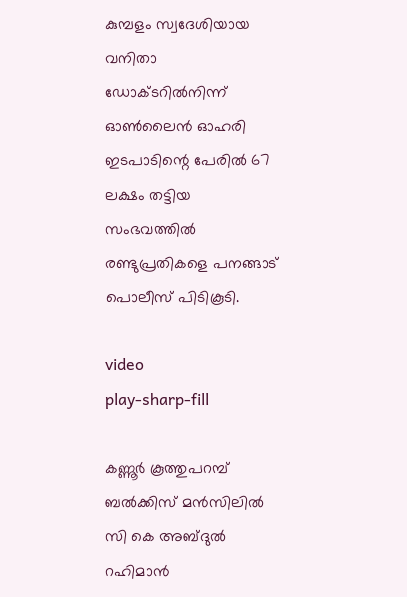കുമ്പളം സ്വദേശിയായ വനിതാ ഡോക്ടറില്‍നിന്ന്‌ ഓണ്‍ലൈൻ ഓഹരി ഇടപാടിന്റെ പേരില്‍ 67 ലക്ഷം തട്ടിയ സംഭവത്തില്‍ രണ്ടുപ്രതികളെ പനങ്ങാട് പൊലീസ് പിടികൂടി.

video
play-sharp-fill

കണ്ണൂർ കൂത്തുപറമ്പ് ബല്‍ക്കിസ് മൻസിലില്‍ സി കെ അബ്ദുല്‍ റഹിമാൻ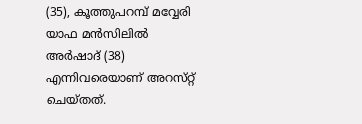(35), കൂത്തുപറമ്പ് മവ്വേരി യാഫ മൻസിലില്‍ അർഷാദ് (38) എന്നിവരെയാണ് അറസ്‌റ്റ്‌ ചെയ്‌തത്‌.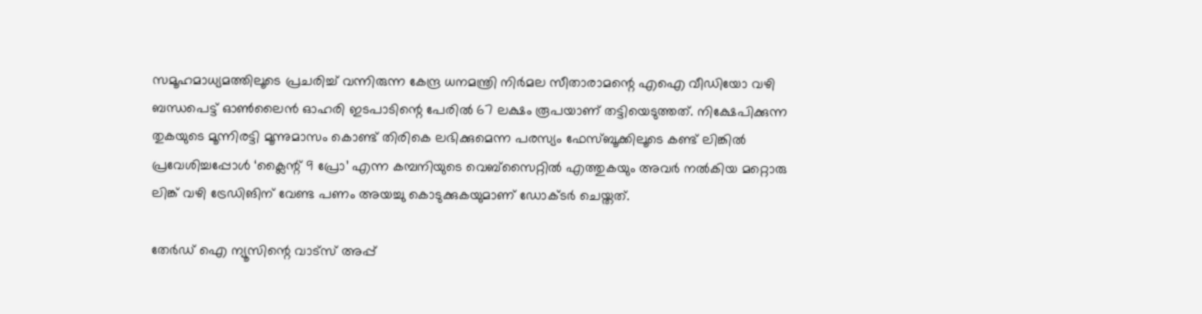സമൂഹമാധ്യമത്തിലൂടെ പ്രചരിച്ച്‌ വന്നിരുന്ന കേന്ദ്ര ധനമന്ത്രി നിർമല സീതാരാമന്റെ എഐ വീഡിയോ വഴി ബന്ധപെട്ട് ഓണ്‍ലൈൻ ഓഹരി ഇടപാടിന്റെ പേരില്‍ 67 ലക്ഷം രൂപയാണ് തട്ടിയെടുത്തത്. നിക്ഷേപിക്കുന്ന തുകയുടെ മൂന്നിരട്ടി മൂന്നുമാസം കൊണ്ട് തിരികെ ലഭിക്കുമെന്ന പരസ്യം ഫേസ്ബൂക്കിലൂടെ കണ്ട്‌ ലിങ്കില്‍ പ്രവേശിച്ചപ്പോള്‍ ‘ക്ലൈന്റ്‌ 9 പ്രോ’ എന്ന കമ്പനിയുടെ വെബ്‌സൈറ്റില്‍ എത്തുകയും അവർ നല്‍കിയ മറ്റൊരു ലിങ്ക് വഴി ട്രേഡിങിന് വേണ്ട പണം അയച്ചു കൊടുക്കുകയുമാണ് ഡോക്ടർ ചെയ്തത്.

തേർഡ് ഐ ന്യൂസിന്റെ വാട്സ് അപ്പ്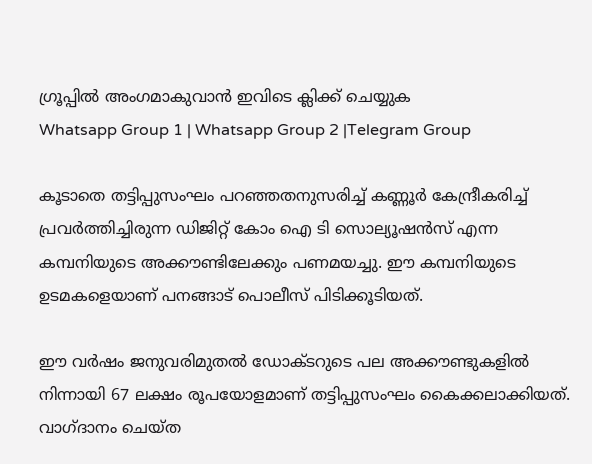ഗ്രൂപ്പിൽ അംഗമാകുവാൻ ഇവിടെ ക്ലിക്ക് ചെയ്യുക
Whatsapp Group 1 | Whatsapp Group 2 |Telegram Group

കൂടാതെ തട്ടിപ്പുസംഘം പറഞ്ഞതനുസരിച്ച്‌ കണ്ണൂർ കേന്ദ്രീകരിച്ച്‌ പ്രവർത്തിച്ചിരുന്ന ഡിജിറ്റ് കോം ഐ ടി സൊല്യൂഷൻസ് എന്ന കമ്പനിയുടെ അക്കൗണ്ടിലേക്കും പണമയച്ചു. ഈ കമ്പനിയുടെ ഉടമകളെയാണ് പനങ്ങാട് പൊലീസ് പിടിക്കൂടിയത്.

ഈ വർഷം ജനുവരിമുതല്‍ ഡോക്ടറുടെ പല അക്കൗണ്ടുകളില്‍ നിന്നായി 67 ലക്ഷം രൂപയോളമാണ് തട്ടിപ്പുസംഘം കൈക്കലാക്കിയത്. വാഗ്ദാനം ചെയ്ത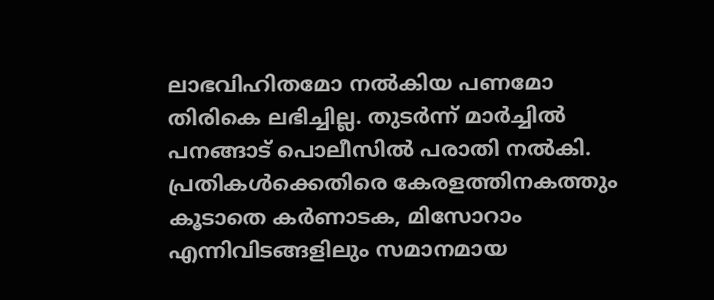ലാഭവിഹിതമോ നല്‍കിയ പണമോ തിരികെ ലഭിച്ചില്ല. തുടർന്ന് മാർച്ചില്‍ പനങ്ങാട് പൊലീസില്‍ പരാതി നല്‍കി. പ്രതികള്‍ക്കെതിരെ കേരളത്തിനകത്തും കൂടാതെ കർണാടക, മിസോറാം എന്നിവിടങ്ങളിലും സമാനമായ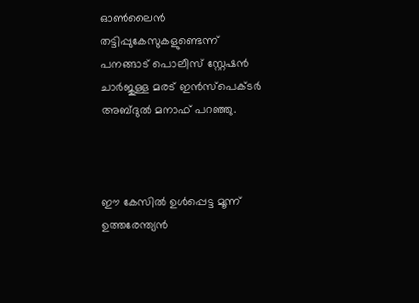ഓണ്‍ലൈൻ തട്ടിപ്പുകേസുകളുണ്ടെന്ന്‌ പനങ്ങാട് പൊലീസ് സ്റ്റേഷൻ ചാർജുള്ള മരട് ഇൻസ്‌പെക്ടർ അബ്ദുല്‍ മനാഫ് പറഞ്ഞു.



ഈ കേസില്‍ ഉള്‍പ്പെട്ട മൂന്ന്‌ ഉത്തരേന്ത്യൻ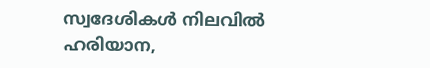സ്വദേശികള്‍ നിലവില്‍ ഹരിയാന,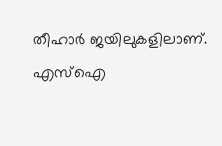തീഹാർ ജയിലുകളിലാണ്‌. എസ്‌ഐ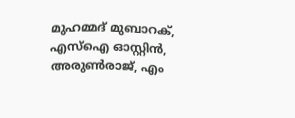മുഹമ്മദ് മുബാറക്, എസ്‌ഐ ഓസ്റ്റിൻ, അരുണ്‍രാജ്, എം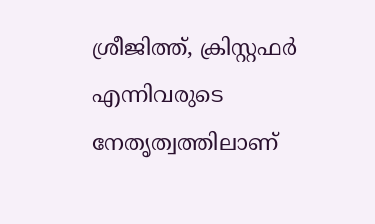ശ്രീജിത്ത്, ക്രിസ്റ്റഫർ എന്നിവരുടെ നേതൃത്വത്തിലാണ്‌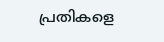പ്രതികളെ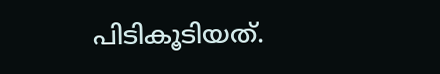പിടികൂടിയത്.